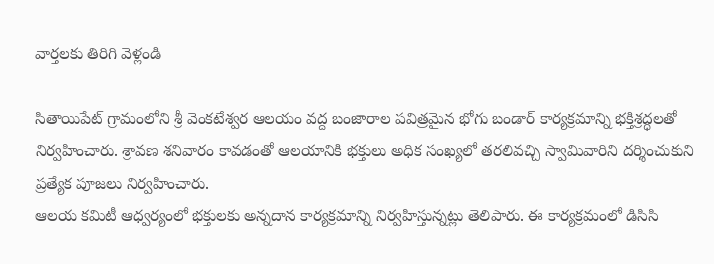వార్తలకు తిరిగి వెళ్లండి

సితాయిపేట్ గ్రామంలోని శ్రీ వెంకటేశ్వర ఆలయం వద్ద బంజారాల పవిత్రమైన భోగు బండార్ కార్యక్రమాన్ని భక్తిశ్రద్ధలతో నిర్వహించారు. శ్రావణ శనివారం కావడంతో ఆలయానికి భక్తులు అధిక సంఖ్యలో తరలివచ్చి స్వామివారిని దర్శించుకుని ప్రత్యేక పూజలు నిర్వహించారు.
ఆలయ కమిటీ ఆధ్వర్యంలో భక్తులకు అన్నదాన కార్యక్రమాన్ని నిర్వహిస్తున్నట్లు తెలిపారు. ఈ కార్యక్రమంలో డిసిసి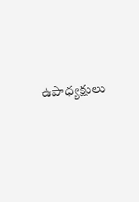ఉపాధ్యక్షులు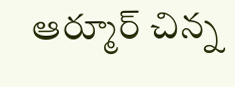ఆర్మూర్ చిన్న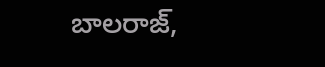బాలరాజ్,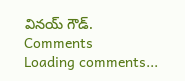వినయ్ గౌడ్.
Comments
Loading comments...